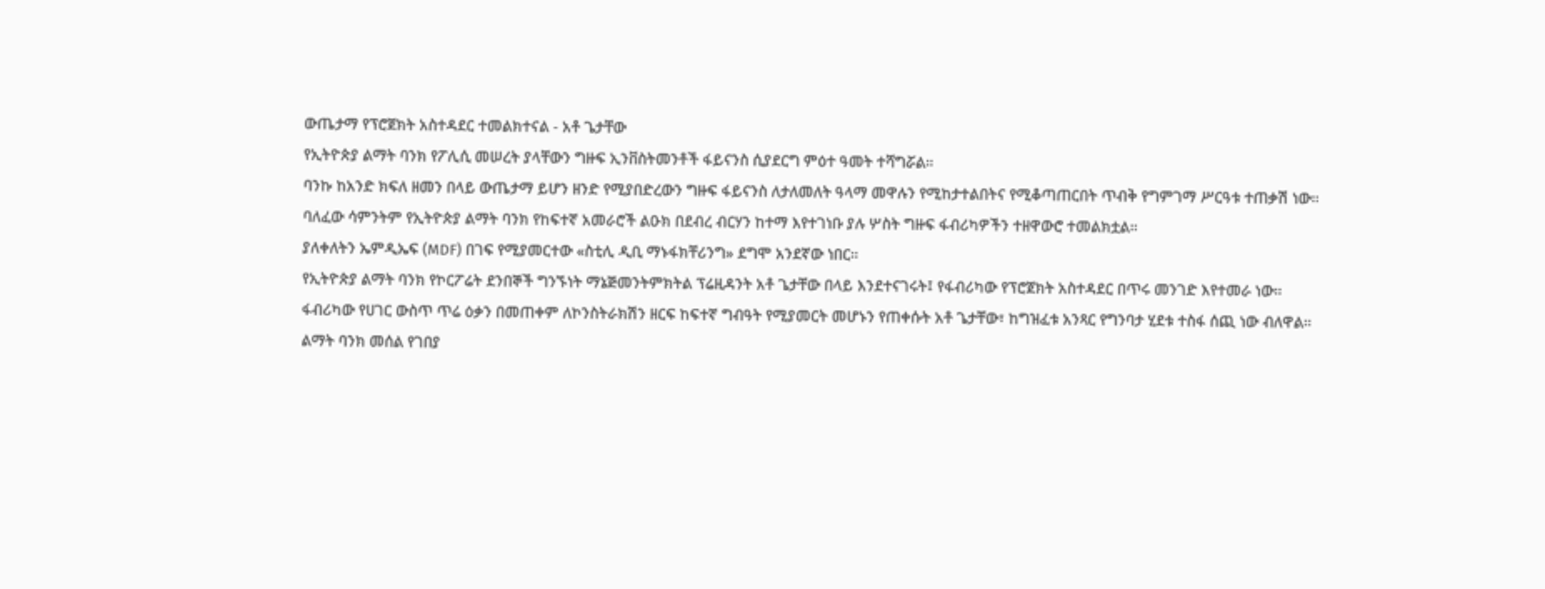ውጤታማ የፕሮጀክት አስተዳደር ተመልክተናል - አቶ ጌታቸው
የኢትዮጵያ ልማት ባንክ የፖሊሲ መሠረት ያላቸውን ግዙፍ ኢንቨስትመንቶች ፋይናንስ ሲያደርግ ምዕተ ዓመት ተሻግሯል።
ባንኩ ከአንድ ክፍለ ዘመን በላይ ውጤታማ ይሆን ዘንድ የሚያበድረውን ግዙፍ ፋይናንስ ለታለመለት ዓላማ መዋሉን የሚከታተልበትና የሚቆጣጠርበት ጥብቅ የግምገማ ሥርዓቱ ተጠቃሽ ነው።
ባለፈው ሳምንትም የኢትዮጵያ ልማት ባንክ የከፍተኛ አመራሮች ልዑክ በደብረ ብርሃን ከተማ እየተገነቡ ያሉ ሦስት ግዙፍ ፋብሪካዎችን ተዘዋውሮ ተመልክቷል።
ያለቀለትን ኤምዲኤፍ (MDF) በገፍ የሚያመርተው «ስቲሊ ዲቢ ማኑፋክቸሪንግ» ደግሞ አንደኛው ነበር።
የኢትዮጵያ ልማት ባንክ የኮርፖሬት ደንበኞች ግንኙነት ማኔጅመንትምክትል ፕሬዚዳንት አቶ ጌታቸው በላይ እንደተናገሩት፤ የፋብሪካው የፕሮጀክት አስተዳደር በጥሩ መንገድ እየተመራ ነው።
ፋብሪካው የሀገር ውስጥ ጥሬ ዕቃን በመጠቀም ለኮንስትራክሽን ዘርፍ ከፍተኛ ግብዓት የሚያመርት መሆኑን የጠቀሱት አቶ ጌታቸው፣ ከግዝፈቱ አንጻር የግንባታ ሂደቱ ተስፋ ሰጪ ነው ብለዋል።
ልማት ባንክ መሰል የገበያ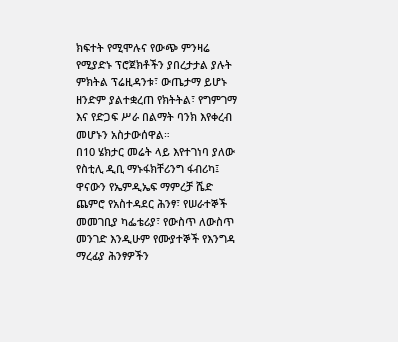ክፍተት የሚሞሉና የውጭ ምንዛሬ የሚያድኑ ፕሮጀክቶችን ያበረታታል ያሉት ምክትል ፕሬዚዳንቱ፣ ውጤታማ ይሆኑ ዘንድም ያልተቋረጠ የክትትል፣ የግምገማ እና የድጋፍ ሥራ በልማት ባንክ እየቀረብ መሆኑን አስታውሰዋል።
በ10 ሄክታር መሬት ላይ እየተገነባ ያለው የስቲሊ ዲቢ ማኑፋክቸሪንግ ፋብሪካ፤ ዋናውን የኤምዲኤፍ ማምረቻ ሼድ ጨምሮ የአስተዳደር ሕንፃ፣ የሠራተኞች መመገቢያ ካፌቴሪያ፣ የውስጥ ለውስጥ መንገድ እንዲሁም የሙያተኞች የእንግዳ ማረፊያ ሕንፃዎችን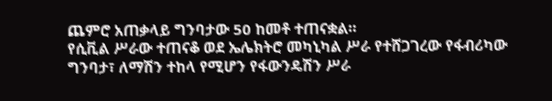ጨምሮ አጠቃላይ ግንባታው 50 ከመቶ ተጠናቋል።
የሲቪል ሥራው ተጠናቆ ወደ ኤሌክትሮ መካኒካል ሥራ የተሸጋገረው የፋብሪካው ግንባታ፣ ለማሽን ተከላ የሚሆን የፋውንዴሽን ሥራ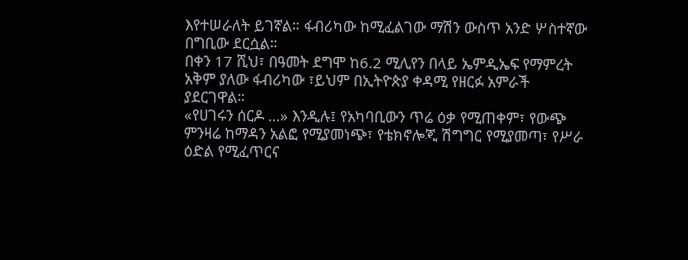እየተሠራለት ይገኛል። ፋብሪካው ከሚፈልገው ማሽን ውስጥ አንድ ሦስተኛው በግቢው ደርሷል።
በቀን 17 ሺህ፣ በዓመት ደግሞ ከ6.2 ሚሊየን በላይ ኤምዲኤፍ የማምረት አቅም ያለው ፋብሪካው ፣ይህም በኢትዮጵያ ቀዳሚ የዘርፉ አምራች ያደርገዋል።
«የሀገሩን ሰርዶ …» እንዲሉ፤ የአካባቢውን ጥሬ ዕቃ የሚጠቀም፣ የውጭ ምንዛሬ ከማዳን አልፎ የሚያመነጭ፣ የቴክኖሎጂ ሽግግር የሚያመጣ፣ የሥራ ዕድል የሚፈጥርና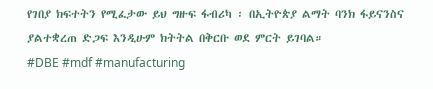የገበያ ክፍተትን የሚፈታው ይህ ግዙፍ ፋብሪካ ፡ በኢትዮጵያ ልማት ባንክ ፋይናንስና ያልተቋረጠ ድጋፍ እንዲሁም ክትትል በቅርቡ ወደ ምርት ይገባል።
#DBE #mdf #manufacturing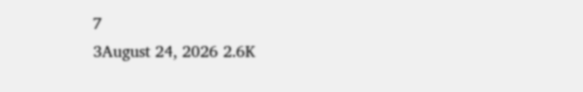7
3August 24, 2026 2.6K